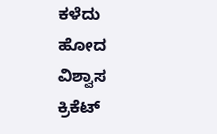ಕಳೆದು ಹೋದ ವಿಶ್ವಾಸ ಕ್ರಿಕೆಟ್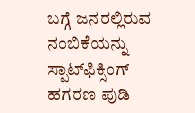ಬಗ್ಗೆ ಜನರಲ್ಲಿರುವ ನಂಬಿಕೆಯನ್ನು ಸ್ಪಾಟ್‌ಫಿಕ್ಸಿಂಗ್ ಹಗರಣ ಪುಡಿ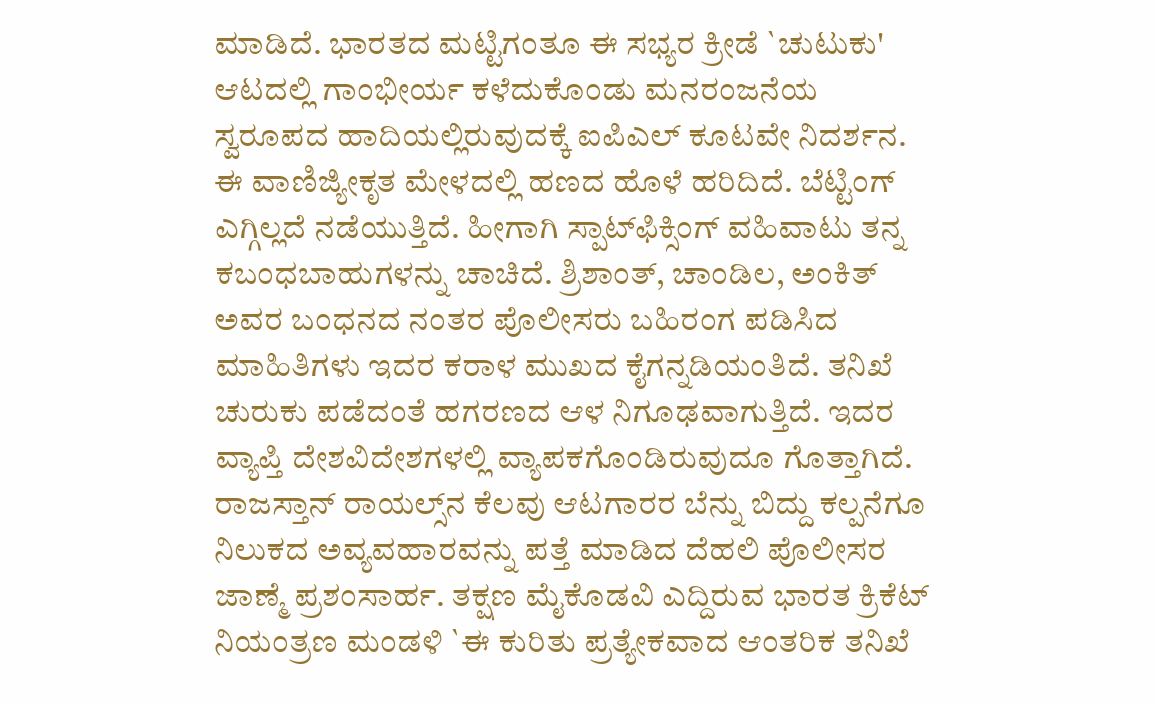ಮಾಡಿದೆ. ಭಾರತದ ಮಟ್ಟಿಗಂತೂ ಈ ಸಭ್ಯರ ಕ್ರೀಡೆ `ಚುಟುಕು' ಆಟದಲ್ಲಿ ಗಾಂಭೀರ್ಯ ಕಳೆದುಕೊಂಡು ಮನರಂಜನೆಯ ಸ್ವರೂಪದ ಹಾದಿಯಲ್ಲಿರುವುದಕ್ಕೆ ಐಪಿಎಲ್ ಕೂಟವೇ ನಿದರ್ಶನ. ಈ ವಾಣಿಜ್ಯೀಕೃತ ಮೇಳದಲ್ಲಿ ಹಣದ ಹೊಳೆ ಹರಿದಿದೆ. ಬೆಟ್ಟಿಂಗ್ ಎಗ್ಗಿಲ್ಲದೆ ನಡೆಯುತ್ತಿದೆ. ಹೀಗಾಗಿ ಸ್ಪಾಟ್‌ಫಿಕ್ಸಿಂಗ್ ವಹಿವಾಟು ತನ್ನ ಕಬಂಧಬಾಹುಗಳನ್ನು ಚಾಚಿದೆ. ಶ್ರಿಶಾಂತ್, ಚಾಂಡಿಲ, ಅಂಕಿತ್ ಅವರ ಬಂಧನದ ನಂತರ ಪೊಲೀಸರು ಬಹಿರಂಗ ಪಡಿಸಿದ ಮಾಹಿತಿಗಳು ಇದರ ಕರಾಳ ಮುಖದ ಕೈಗನ್ನಡಿಯಂತಿದೆ. ತನಿಖೆ ಚುರುಕು ಪಡೆದಂತೆ ಹಗರಣದ ಆಳ ನಿಗೂಢವಾಗುತ್ತಿದೆ. ಇದರ ವ್ಯಾಪ್ತಿ ದೇಶವಿದೇಶಗಳಲ್ಲಿ ವ್ಯಾಪಕಗೊಂಡಿರುವುದೂ ಗೊತ್ತಾಗಿದೆ. ರಾಜಸ್ತಾನ್ ರಾಯಲ್ಸ್‌ನ ಕೆಲವು ಆಟಗಾರರ ಬೆನ್ನು ಬಿದ್ದು ಕಲ್ಪನೆಗೂ ನಿಲುಕದ ಅವ್ಯವಹಾರವನ್ನು ಪತ್ತೆ ಮಾಡಿದ ದೆಹಲಿ ಪೊಲೀಸರ ಜಾಣ್ಮೆ ಪ್ರಶಂಸಾರ್ಹ. ತಕ್ಷಣ ಮೈಕೊಡವಿ ಎದ್ದಿರುವ ಭಾರತ ಕ್ರಿಕೆಟ್ ನಿಯಂತ್ರಣ ಮಂಡಳಿ `ಈ ಕುರಿತು ಪ್ರತ್ಯೇಕವಾದ ಆಂತರಿಕ ತನಿಖೆ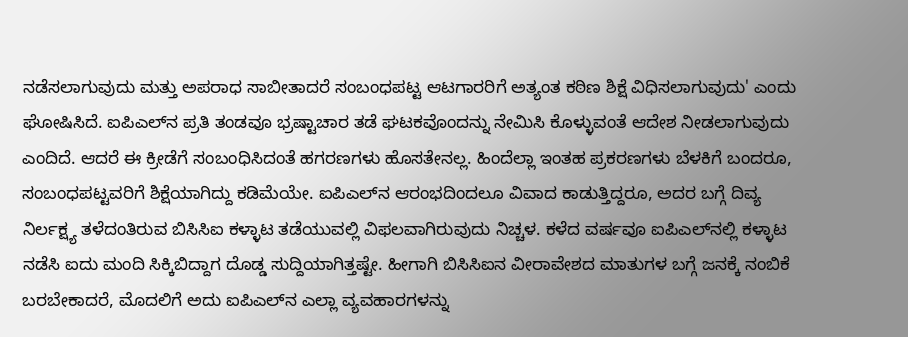ನಡೆಸಲಾಗುವುದು ಮತ್ತು ಅಪರಾಧ ಸಾಬೀತಾದರೆ ಸಂಬಂಧಪಟ್ಟ ಆಟಗಾರರಿಗೆ ಅತ್ಯಂತ ಕಠಿಣ ಶಿಕ್ಷೆ ವಿಧಿಸಲಾಗುವುದು' ಎಂದು ಘೋಷಿಸಿದೆ. ಐಪಿಎಲ್‌ನ ಪ್ರತಿ ತಂಡವೂ ಭ್ರಷ್ಟಾಚಾರ ತಡೆ ಘಟಕವೊಂದನ್ನು ನೇಮಿಸಿ ಕೊಳ್ಳುವಂತೆ ಆದೇಶ ನೀಡಲಾಗುವುದು ಎಂದಿದೆ. ಆದರೆ ಈ ಕ್ರೀಡೆಗೆ ಸಂಬಂಧಿಸಿದಂತೆ ಹಗರಣಗಳು ಹೊಸತೇನಲ್ಲ. ಹಿಂದೆಲ್ಲಾ ಇಂತಹ ಪ್ರಕರಣಗಳು ಬೆಳಕಿಗೆ ಬಂದರೂ, ಸಂಬಂಧಪಟ್ಟವರಿಗೆ ಶಿಕ್ಷೆಯಾಗಿದ್ದು ಕಡಿಮೆಯೇ. ಐಪಿಎಲ್‌ನ ಆರಂಭದಿಂದಲೂ ವಿವಾದ ಕಾಡುತ್ತಿದ್ದರೂ, ಅದರ ಬಗ್ಗೆ ದಿವ್ಯ ನಿರ್ಲಕ್ಷ್ಯ ತಳೆದಂತಿರುವ ಬಿಸಿಸಿಐ ಕಳ್ಳಾಟ ತಡೆಯುವಲ್ಲಿ ವಿಫಲವಾಗಿರುವುದು ನಿಚ್ಚಳ. ಕಳೆದ ವರ್ಷವೂ ಐಪಿಎಲ್‌ನಲ್ಲಿ ಕಳ್ಳಾಟ ನಡೆಸಿ ಐದು ಮಂದಿ ಸಿಕ್ಕಿಬಿದ್ದಾಗ ದೊಡ್ಡ ಸುದ್ದಿಯಾಗಿತ್ತಷ್ಟೇ. ಹೀಗಾಗಿ ಬಿಸಿಸಿಐನ ವೀರಾವೇಶದ ಮಾತುಗಳ ಬಗ್ಗೆ ಜನಕ್ಕೆ ನಂಬಿಕೆ ಬರಬೇಕಾದರೆ, ಮೊದಲಿಗೆ ಅದು ಐಪಿಎಲ್‌ನ ಎಲ್ಲಾ ವ್ಯವಹಾರಗಳನ್ನು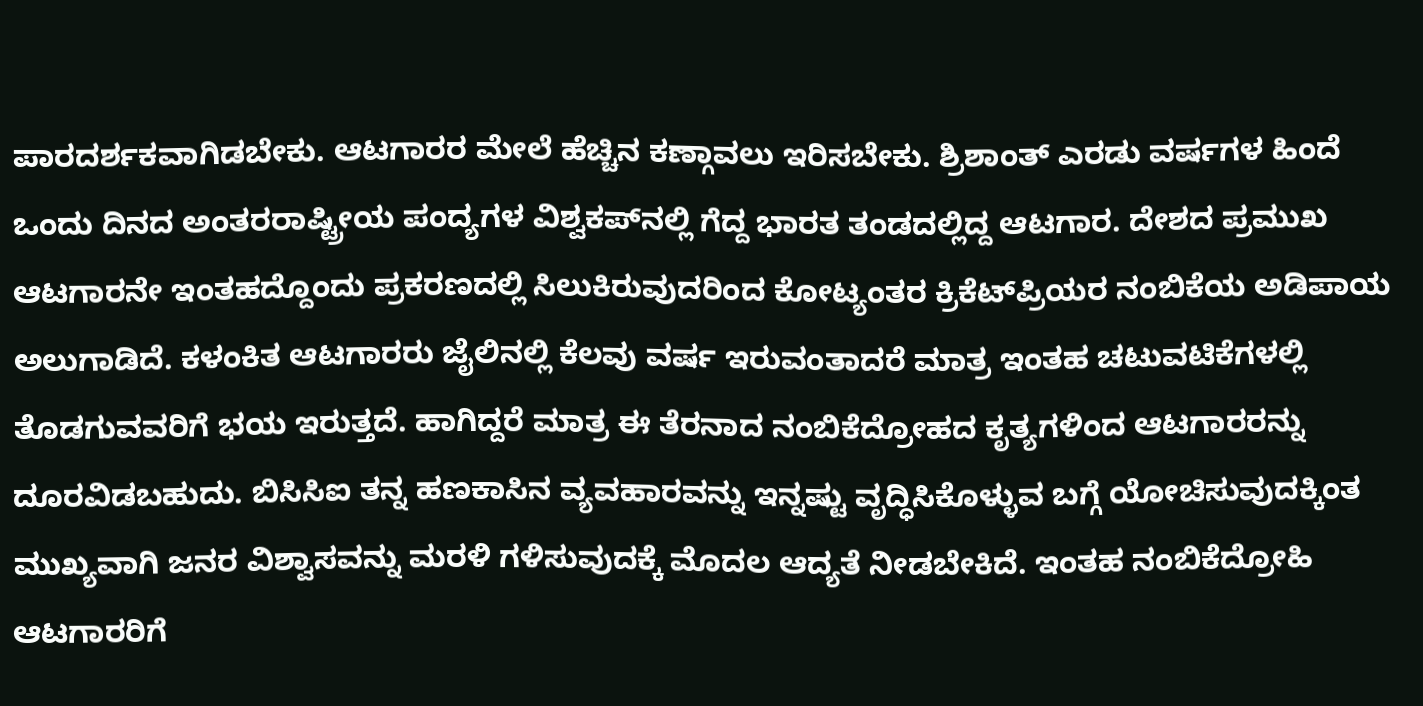ಪಾರದರ್ಶಕವಾಗಿಡಬೇಕು. ಆಟಗಾರರ ಮೇಲೆ ಹೆಚ್ಚಿನ ಕಣ್ಗಾವಲು ಇರಿಸಬೇಕು. ಶ್ರಿಶಾಂತ್ ಎರಡು ವರ್ಷಗಳ ಹಿಂದೆ ಒಂದು ದಿನದ ಅಂತರರಾಷ್ಟ್ರೀಯ ಪಂದ್ಯಗಳ ವಿಶ್ವಕಪ್‌ನಲ್ಲಿ ಗೆದ್ದ ಭಾರತ ತಂಡದಲ್ಲಿದ್ದ ಆಟಗಾರ. ದೇಶದ ಪ್ರಮುಖ ಆಟಗಾರನೇ ಇಂತಹದ್ದೊಂದು ಪ್ರಕರಣದಲ್ಲಿ ಸಿಲುಕಿರುವುದರಿಂದ ಕೋಟ್ಯಂತರ ಕ್ರಿಕೆಟ್‌ಪ್ರಿಯರ ನಂಬಿಕೆಯ ಅಡಿಪಾಯ ಅಲುಗಾಡಿದೆ. ಕಳಂಕಿತ ಆಟಗಾರರು ಜೈಲಿನಲ್ಲಿ ಕೆಲವು ವರ್ಷ ಇರುವಂತಾದರೆ ಮಾತ್ರ ಇಂತಹ ಚಟುವಟಿಕೆಗಳಲ್ಲಿ ತೊಡಗುವವರಿಗೆ ಭಯ ಇರುತ್ತದೆ. ಹಾಗಿದ್ದರೆ ಮಾತ್ರ ಈ ತೆರನಾದ ನಂಬಿಕೆದ್ರೋಹದ ಕೃತ್ಯಗಳಿಂದ ಆಟಗಾರರನ್ನು ದೂರವಿಡಬಹುದು. ಬಿಸಿಸಿಐ ತನ್ನ ಹಣಕಾಸಿನ ವ್ಯವಹಾರವನ್ನು ಇನ್ನಷ್ಟು ವೃದ್ಧಿಸಿಕೊಳ್ಳುವ ಬಗ್ಗೆ ಯೋಚಿಸುವುದಕ್ಕಿಂತ ಮುಖ್ಯವಾಗಿ ಜನರ ವಿಶ್ವಾಸವನ್ನು ಮರಳಿ ಗಳಿಸುವುದಕ್ಕೆ ಮೊದಲ ಆದ್ಯತೆ ನೀಡಬೇಕಿದೆ. ಇಂತಹ ನಂಬಿಕೆದ್ರೋಹಿ ಆಟಗಾರರಿಗೆ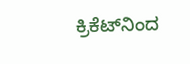ಕ್ರಿಕೆಟ್‌ನಿಂದ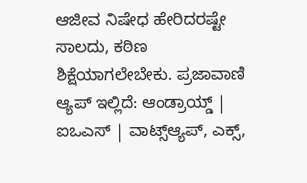ಆಜೀವ ನಿಷೇಧ ಹೇರಿದರಷ್ಟೇ ಸಾಲದು, ಕಠಿಣ ಶಿಕ್ಷೆಯಾಗಲೇಬೇಕು. ಪ್ರಜಾವಾಣಿ ಆ್ಯಪ್ ಇಲ್ಲಿದೆ: ಆಂಡ್ರಾಯ್ಡ್ | ಐಒಎಸ್ | ವಾಟ್ಸ್ಆ್ಯಪ್, ಎಕ್ಸ್,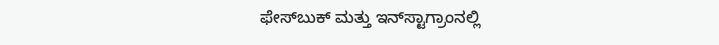ಫೇಸ್‌ಬುಕ್ ಮತ್ತು ಇನ್‌ಸ್ಟಾಗ್ರಾಂನಲ್ಲಿ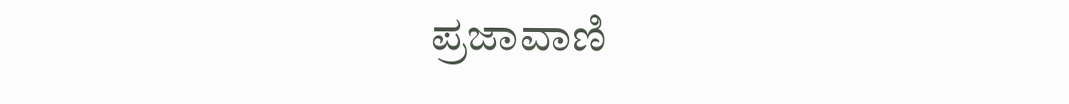ಪ್ರಜಾವಾಣಿ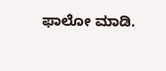ಫಾಲೋ ಮಾಡಿ.